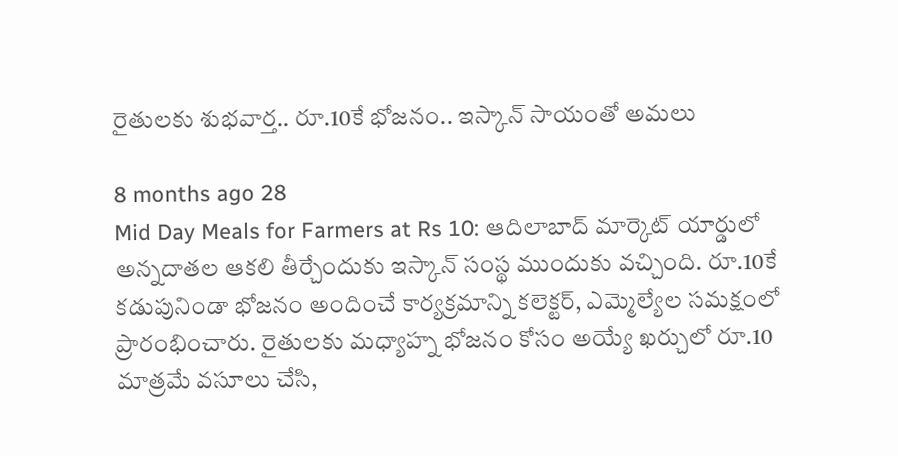రైతులకు శుభవార్త.. రూ.10కే భోజనం.. ఇస్కాన్ సాయంతో అమలు

8 months ago 28
Mid Day Meals for Farmers at Rs 10: ఆదిలాబాద్ మార్కెట్ యార్డులో అన్నదాతల ఆకలి తీర్చేందుకు ఇస్కాన్ సంస్థ ముందుకు వచ్చింది. రూ.10కే కడుపునిండా భోజనం అందించే కార్యక్రమాన్ని కలెక్టర్, ఎమ్మెల్యేల సమక్షంలో ప్రారంభించారు. రైతులకు మధ్యాహ్న భోజనం కోసం అయ్యే ఖర్చులో రూ.10 మాత్రమే వసూలు చేసి,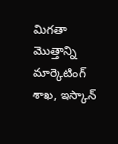మిగతా మొత్తాన్ని మార్కెటింగ్ శాఖ, ఇస్కాన్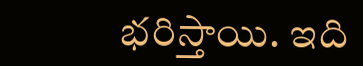భరిస్తాయి. ఇది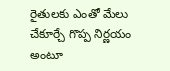రైతులకు ఎంతో మేలు చేకూర్చే గొప్ప నిర్ణయం అంటూ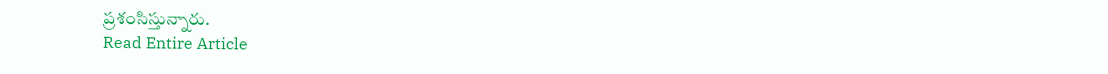ప్రశంసిస్తున్నారు.
Read Entire Article